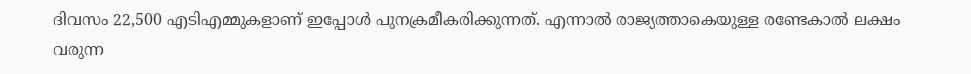ദിവസം 22,500 എടിഎമ്മുകളാണ് ഇപ്പോള്‍ പുനക്രമീകരിക്കുന്നത്. എന്നാല്‍ രാജ്യത്താകെയുള്ള രണ്ടേകാല്‍ ലക്ഷം വരുന്ന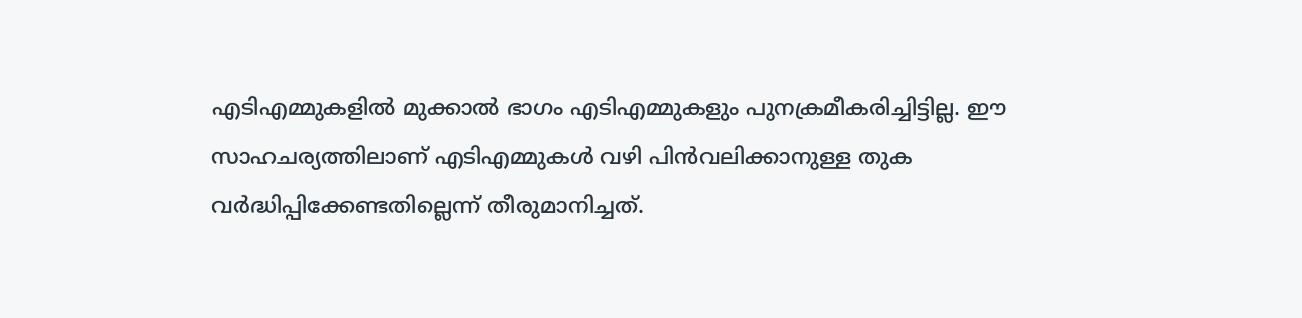എടിഎമ്മുകളില്‍ മുക്കാല്‍ ഭാഗം എടിഎമ്മുകളും പുനക്രമീകരിച്ചിട്ടില്ല. ഈ സാഹചര്യത്തിലാണ് എടിഎമ്മുകള്‍ വഴി പിന്‍വലിക്കാനുള്ള തുക വര്‍ദ്ധിപ്പിക്കേണ്ടതില്ലെന്ന് തീരുമാനിച്ചത്.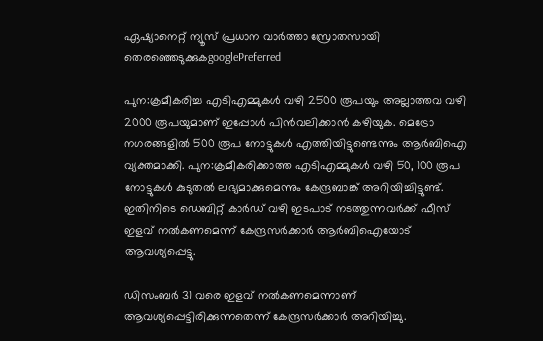ഏഷ്യാനെറ്റ് ന്യൂസ് പ്രധാന വാർത്താ സ്രോതസായി തെരഞ്ഞെടുക്കുകgooglePreferred

പുന:ക്രമീകരിച്ച എടിഎമ്മുകള്‍ വഴി 2500 രൂപയും അല്ലാത്തവ വഴി 2000 രൂപയുമാണ് ഇപ്പോള്‍ പിന്‍വലിക്കാന്‍ കഴിയുക. മെട്രോ നഗരങ്ങളില്‍ 500 രൂപ നോട്ടുകള്‍ എത്തിയിട്ടുണ്ടെന്നും ആര്‍ബിഐ വ്യക്തമാക്കി. പുന:ക്രമീകരിക്കാത്ത എടിഎമ്മുകള്‍ വഴി 50, 100 രൂപ നോട്ടുകള്‍ കുടുതല്‍ ലഭ്യമാക്കുമെന്നും കേന്ദ്രബാങ്ക് അറിയിച്ചിട്ടുണ്ട്. ഇതിനിടെ ഡെബിറ്റ് കാര്‍ഡ് വഴി ഇടപാട് നടത്തുന്നവര്‍ക്ക് ഫീസ് ഇളവ് നല്‍കണമെന്ന് കേന്ദ്രസര്‍ക്കാര്‍ ആര്‍ബിഐയോട് ആവശ്യപ്പെട്ടു.

ഡിസംബര്‍ 31 വരെ ഇളവ് നല്‍കണമെന്നാണ് ആവശ്യപ്പെട്ടിരിക്കുന്നതെന്ന് കേന്ദ്രസര്‍ക്കാര്‍ അറിയിച്ചു.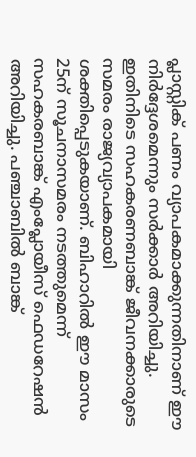പ്ലാസ്റ്റിക് പണം വ്യാപകമാക്കുന്നതിനാണ് ഈ നിര്‍ദ്ദേശമെന്നും സര്‍ക്കാര്‍ അറിയിച്ചു. ഇതിനിടെ സഹകരണബാങ്ക് ജീവനക്കാരുടെ സമരം രാജ്യവ്യാപകമായി ശക്തിപ്പെടുകയാണ്. ബിഹാറില്‍ ഈ മാസം 25ന് സൂചനാസമരം നടത്തുമെന്ന് സഹകരബാങ്ക് എംപ്ലോയീസ് ഫെഡറേഷന്‍ അറിയിച്ചു. പഞ്ചാബില്‍ ബാങ്ക്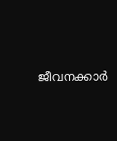ജീവനക്കാര്‍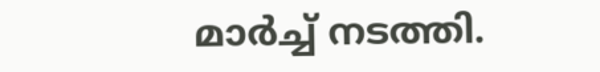മാര്‍ച്ച് നടത്തി.